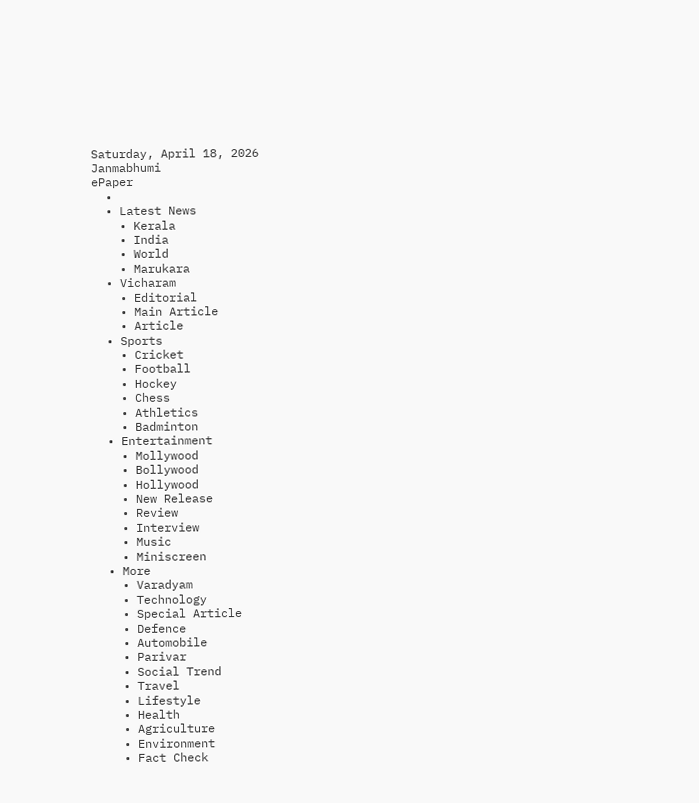Saturday, April 18, 2026
Janmabhumi
ePaper
  •
  • Latest News
    • Kerala
    • India
    • World
    • Marukara
  • Vicharam
    • Editorial
    • Main Article
    • Article
  • Sports
    • Cricket
    • Football
    • Hockey
    • Chess
    • Athletics
    • Badminton
  • Entertainment
    • Mollywood
    • Bollywood
    • Hollywood
    • New Release
    • Review
    • Interview
    • Music
    • Miniscreen
  • More
    • Varadyam
    • Technology
    • Special Article
    • Defence
    • Automobile
    • Parivar
    • Social Trend
    • Travel
    • Lifestyle
    • Health
    • Agriculture
    • Environment
    • Fact Check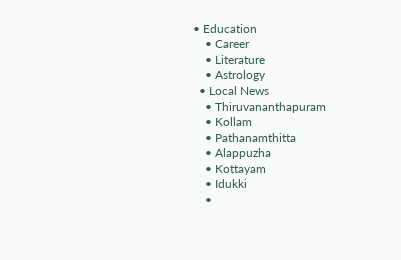• Education
    • Career
    • Literature
    • Astrology
  • Local News
    • Thiruvananthapuram
    • Kollam
    • Pathanamthitta
    • Alappuzha
    • Kottayam
    • Idukki
    •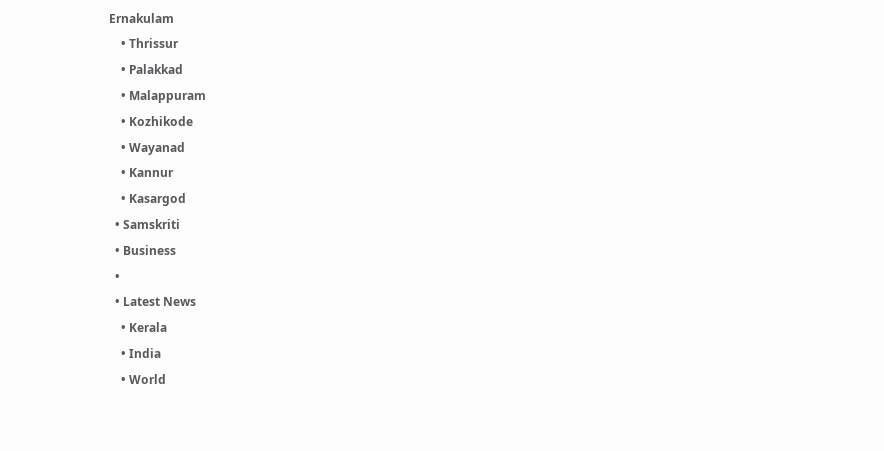Ernakulam
    • Thrissur
    • Palakkad
    • Malappuram
    • Kozhikode
    • Wayanad
    • Kannur
    • Kasargod
  • Samskriti
  • Business
  •
  • Latest News
    • Kerala
    • India
    • World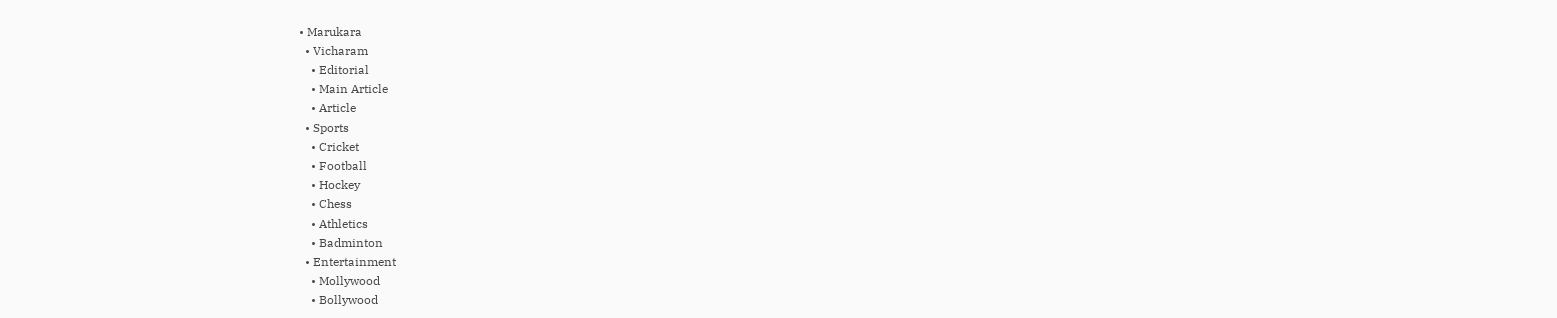• Marukara
  • Vicharam
    • Editorial
    • Main Article
    • Article
  • Sports
    • Cricket
    • Football
    • Hockey
    • Chess
    • Athletics
    • Badminton
  • Entertainment
    • Mollywood
    • Bollywood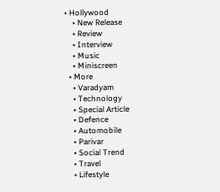• Hollywood
    • New Release
    • Review
    • Interview
    • Music
    • Miniscreen
  • More
    • Varadyam
    • Technology
    • Special Article
    • Defence
    • Automobile
    • Parivar
    • Social Trend
    • Travel
    • Lifestyle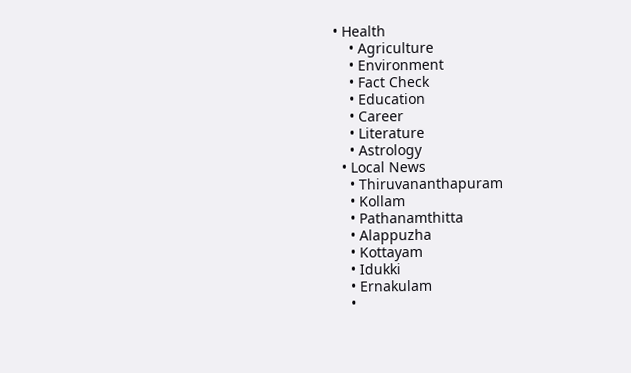• Health
    • Agriculture
    • Environment
    • Fact Check
    • Education
    • Career
    • Literature
    • Astrology
  • Local News
    • Thiruvananthapuram
    • Kollam
    • Pathanamthitta
    • Alappuzha
    • Kottayam
    • Idukki
    • Ernakulam
    •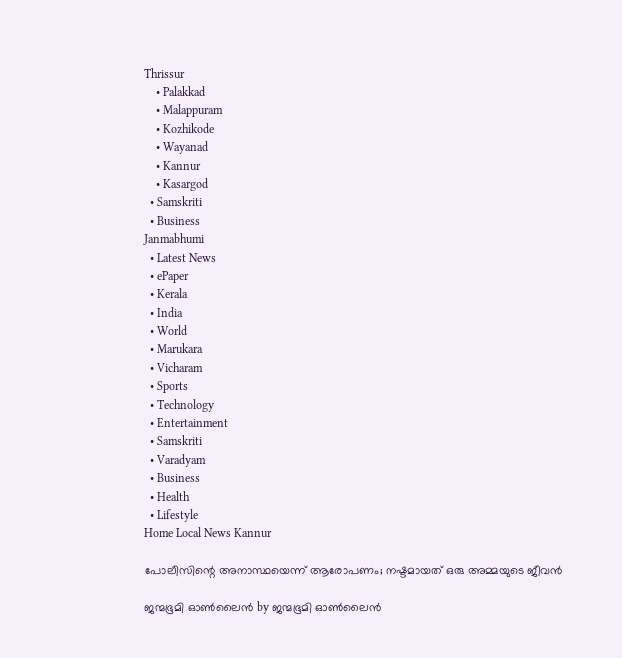Thrissur
    • Palakkad
    • Malappuram
    • Kozhikode
    • Wayanad
    • Kannur
    • Kasargod
  • Samskriti
  • Business
Janmabhumi
  • Latest News
  • ePaper
  • Kerala
  • India
  • World
  • Marukara
  • Vicharam
  • Sports
  • Technology
  • Entertainment
  • Samskriti
  • Varadyam
  • Business
  • Health
  • Lifestyle
Home Local News Kannur

പോലീസിന്റെ അനാസ്ഥയെന്ന് ആരോപണം; നഷ്ടമായത് ഒരു അമ്മയുടെ ജീവന്‍

ജന്മഭൂമി ഓണ്‍ലൈന്‍ by ജന്മഭൂമി ഓണ്‍ലൈന്‍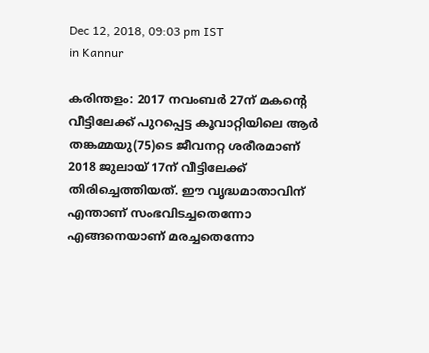Dec 12, 2018, 09:03 pm IST
in Kannur

കരിന്തളം: 2017 നവംബര്‍ 27ന് മകന്റെ വീട്ടിലേക്ക് പുറപ്പെട്ട കൂവാറ്റിയിലെ ആര്‍ തങ്കമ്മയു(75)ടെ ജീവനറ്റ ശരീരമാണ് 2018 ജുലായ് 17ന് വീട്ടിലേക്ക് തിരിച്ചെത്തിയത്. ഈ വൃദ്ധമാതാവിന് എന്താണ് സംഭവിടച്ചതെന്നോ എങ്ങനെയാണ് മരച്ചതെന്നോ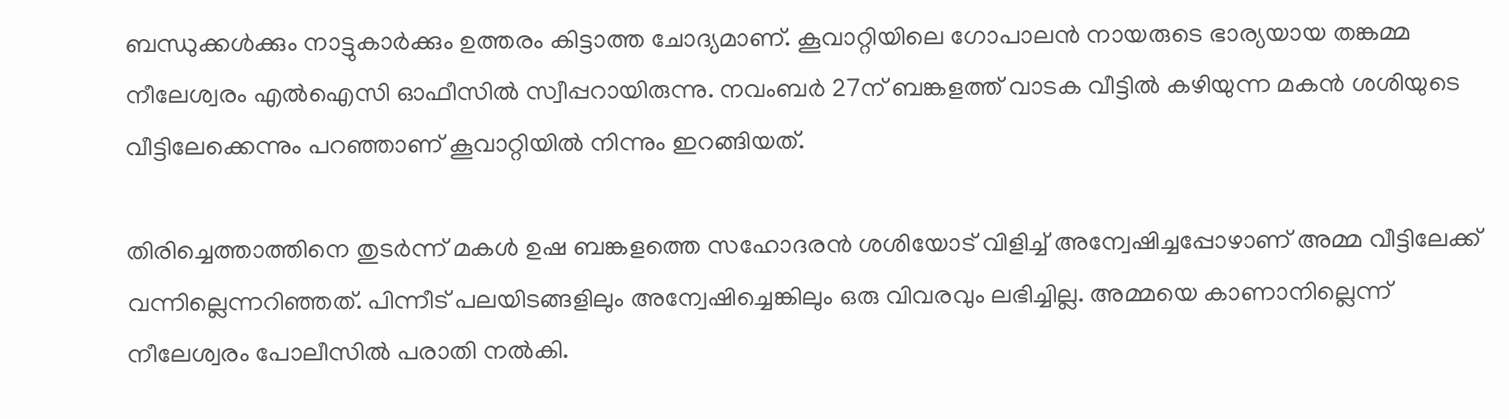ബന്ധുക്കള്‍ക്കും നാട്ടുകാര്‍ക്കും ഉത്തരം കിട്ടാത്ത ചോദ്യമാണ്. കൂവാറ്റിയിലെ ഗോപാലന്‍ നായരുടെ ഭാര്യയായ തങ്കമ്മ നീലേശ്വരം എല്‍ഐസി ഓഫീസില്‍ സ്വീപ്പറായിരുന്നു. നവംബര്‍ 27ന് ബങ്കളത്ത് വാടക വീട്ടില്‍ കഴിയുന്ന മകന്‍ ശശിയുടെ വീട്ടിലേക്കെന്നും പറഞ്ഞാണ് കൂവാറ്റിയില്‍ നിന്നും ഇറങ്ങിയത്.

തിരിച്ചെത്താത്തിനെ തുടര്‍ന്ന് മകള്‍ ഉഷ ബങ്കളത്തെ സഹോദരന്‍ ശശിയോട് വിളിച്ച് അന്വേഷിച്ചപ്പോഴാണ് അമ്മ വീട്ടിലേക്ക് വന്നില്ലെന്നറിഞ്ഞത്. പിന്നീട് പലയിടങ്ങളിലും അന്വേഷിച്ചെങ്കിലും ഒരു വിവരവും ലഭിച്ചില്ല. അമ്മയെ കാണാനില്ലെന്ന് നീലേശ്വരം പോലീസില്‍ പരാതി നല്‍കി.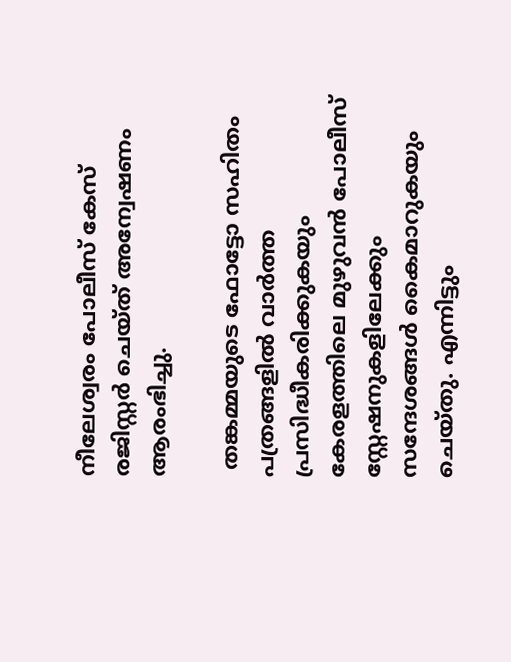നീലേശ്വരം പോലീസ് കേസ് രജിസ്റ്റര്‍ ചെയ്ത് അന്വേഷണം ആരംഭിച്ചു.

 തങ്കമ്മയുടെ ഫോട്ടോ സഹിതം പത്രങ്ങളില്‍ വാര്‍ത്ത പ്രസിദ്ധീകരിക്കുകയും കേരളത്തിലെ മുഴുവന്‍ പോലീസ് സ്റ്റേഷനുകളിലേക്കും സന്ദേശങ്ങള്‍ കൈമാറുകയും ചെയ്തു. എന്നിട്ടും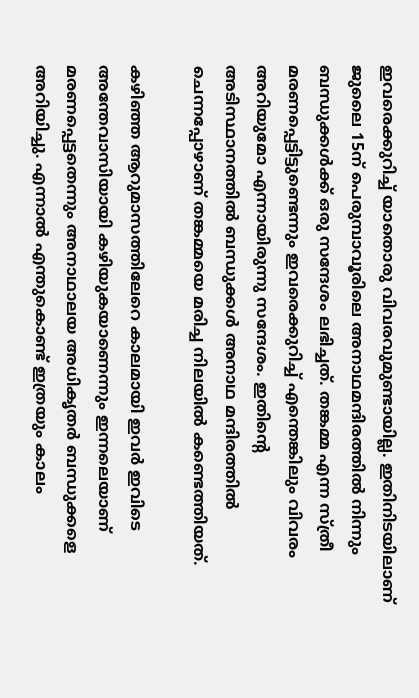ഇവരെക്കുറിച്ച് യാതൊരു വിവരവുമുണ്ടായില്ല. ഇതിനിടയിലാണ് ജുലൈ 15ന് പെരുമ്പാവൂരിലെ അനാഥമന്ദിരത്തില്‍ നിന്നും ബന്ധുക്കള്‍ക്ക് ഒരു സന്ദേശം ലഭിച്ചത്. തങ്കമ്മ എന്ന സ്ത്രീ മരണപ്പെട്ടിട്ടുണ്ടെന്നും ഇവരെക്കുറിച്ച് എന്തെങ്കിലും വിവരം അറിയുമോ എന്നായിരുന്നു സന്ദേശം. ഇതിന്റെ അടിസ്ഥാനത്തില്‍ ബന്ധുക്കള്‍ അനാഥ മന്ദിരത്തില്‍ ചെന്നപ്പോഴാണ് തങ്കമ്മയെ മരിച്ച നിലയില്‍ കണ്ടെത്തിയത്.

കഴിഞ്ഞ ആറുമാസത്തിലേറെ കാലമായി ഇവര്‍ ഇവിടെ അന്തേവാസിയായി കഴിയുകയാണെന്നും ഇന്നലെയാണ് മരണപ്പെട്ടതെന്നും അനാഥാലയ അധികൃതര്‍ ബന്ധുക്കളെ അറിയിച്ചു. എന്നാല്‍ എന്തുകൊണ്ട് ഇത്രയും കാലം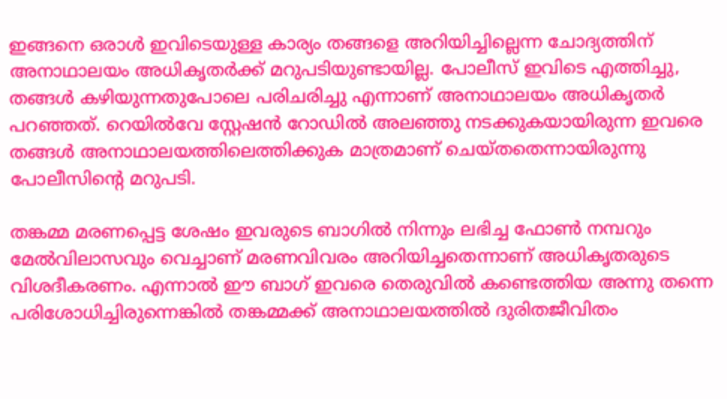ഇങ്ങനെ ഒരാള്‍ ഇവിടെയുള്ള കാര്യം തങ്ങളെ അറിയിച്ചില്ലെന്ന ചോദ്യത്തിന് അനാഥാലയം അധികൃതര്‍ക്ക് മറുപടിയുണ്ടായില്ല. പോലീസ് ഇവിടെ എത്തിച്ചു, തങ്ങള്‍ കഴിയുന്നതുപോലെ പരിചരിച്ചു എന്നാണ് അനാഥാലയം അധികൃതര്‍ പറഞ്ഞത്. റെയില്‍വേ സ്റ്റേഷന്‍ റോഡില്‍ അലഞ്ഞു നടക്കുകയായിരുന്ന ഇവരെ തങ്ങള്‍ അനാഥാലയത്തിലെത്തിക്കുക മാത്രമാണ് ചെയ്തതെന്നായിരുന്നു പോലീസിന്റെ മറുപടി.

തങ്കമ്മ മരണപ്പെട്ട ശേഷം ഇവരുടെ ബാഗില്‍ നിന്നും ലഭിച്ച ഫോണ്‍ നമ്പറും മേല്‍വിലാസവും വെച്ചാണ് മരണവിവരം അറിയിച്ചതെന്നാണ് അധികൃതരുടെ വിശദീകരണം. എന്നാല്‍ ഈ ബാഗ് ഇവരെ തെരുവില്‍ കണ്ടെത്തിയ അന്നു തന്നെ പരിശോധിച്ചിരുന്നെങ്കില്‍ തങ്കമ്മക്ക് അനാഥാലയത്തില്‍ ദുരിതജീവിതം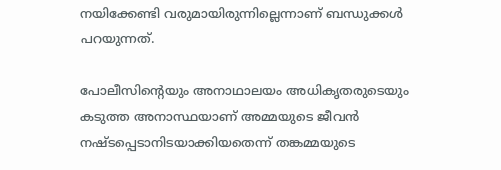നയിക്കേണ്ടി വരുമായിരുന്നില്ലെന്നാണ് ബന്ധുക്കള്‍ പറയുന്നത്.

പോലീസിന്റെയും അനാഥാലയം അധികൃതരുടെയും കടുത്ത അനാസ്ഥയാണ് അമ്മയുടെ ജീവന്‍ നഷ്ടപ്പെടാനിടയാക്കിയതെന്ന് തങ്കമ്മയുടെ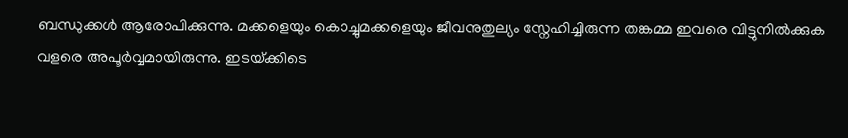ബന്ധുക്കള്‍ ആരോപിക്കുന്നു. മക്കളെയും കൊച്ചുമക്കളെയും ജീവനുതുല്യം സ്നേഹിച്ചിരുന്ന തങ്കമ്മ ഇവരെ വിട്ടുനില്‍ക്കുക വളരെ അപൂര്‍വ്വമായിരുന്നു. ഇടയ്‌ക്കിടെ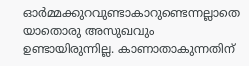ഓര്‍മ്മക്കുറവുണ്ടാകാറുണ്ടെന്നല്ലാതെ യാതൊരു അസുഖവും ഉണ്ടായിരുന്നില്ല. കാണാതാകുന്നതിന്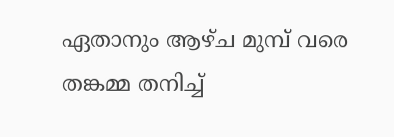ഏതാനും ആഴ്ച മുമ്പ് വരെ തങ്കമ്മ തനിച്ച്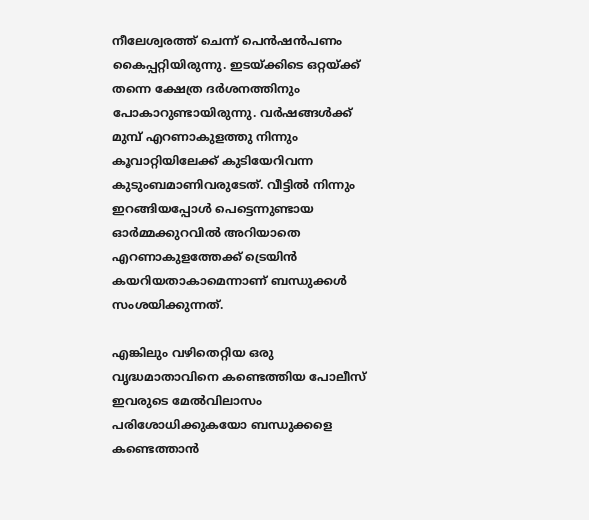നീലേശ്വരത്ത് ചെന്ന് പെന്‍ഷന്‍പണം കൈപ്പറ്റിയിരുന്നു. ഇടയ്‌ക്കിടെ ഒറ്റയ്‌ക്ക് തന്നെ ക്ഷേത്ര ദര്‍ശനത്തിനും പോകാറുണ്ടായിരുന്നു. വര്‍ഷങ്ങള്‍ക്ക് മുമ്പ് എറണാകുളത്തു നിന്നും കൂവാറ്റിയിലേക്ക് കുടിയേറിവന്ന കുടുംബമാണിവരുടേത്. വീട്ടില്‍ നിന്നും ഇറങ്ങിയപ്പോള്‍ പെട്ടെന്നുണ്ടായ ഓര്‍മ്മക്കുറവില്‍ അറിയാതെ എറണാകുളത്തേക്ക് ട്രെയിന്‍ കയറിയതാകാമെന്നാണ് ബന്ധുക്കള്‍ സംശയിക്കുന്നത്.

എങ്കിലും വഴിതെറ്റിയ ഒരു വൃദ്ധമാതാവിനെ കണ്ടെത്തിയ പോലീസ് ഇവരുടെ മേല്‍വിലാസം പരിശോധിക്കുകയോ ബന്ധുക്കളെ കണ്ടെത്താന്‍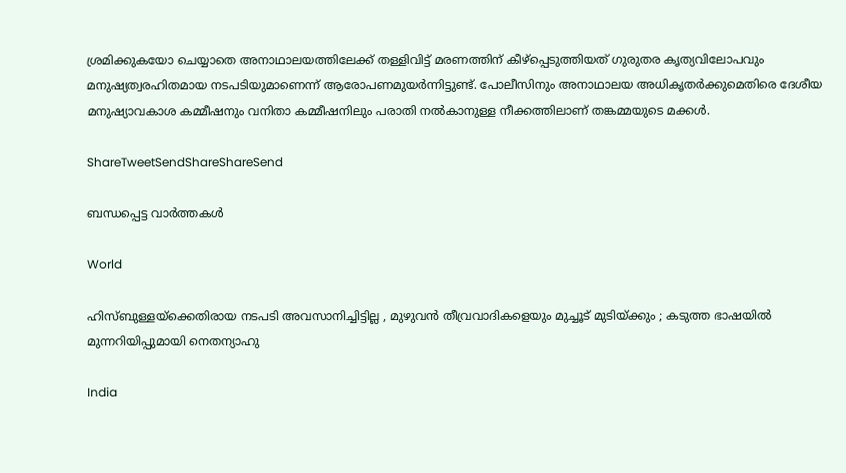ശ്രമിക്കുകയോ ചെയ്യാതെ അനാഥാലയത്തിലേക്ക് തള്ളിവിട്ട് മരണത്തിന് കീഴ്പ്പെടുത്തിയത് ഗുരുതര കൃത്യവിലോപവും മനുഷ്യത്വരഹിതമായ നടപടിയുമാണെന്ന് ആരോപണമുയര്‍ന്നിട്ടുണ്ട്. പോലീസിനും അനാഥാലയ അധികൃതര്‍ക്കുമെതിരെ ദേശീയ മനുഷ്യാവകാശ കമ്മീഷനും വനിതാ കമ്മീഷനിലും പരാതി നല്‍കാനുള്ള നീക്കത്തിലാണ് തങ്കമ്മയുടെ മക്കള്‍.

ShareTweetSendShareShareSend

ബന്ധപ്പെട്ട വാര്‍ത്തകള്‍

World

ഹിസ്ബുള്ളയ്‌ക്കെതിരായ നടപടി അവസാനിച്ചിട്ടില്ല , മുഴുവൻ തീവ്രവാദികളെയും മുച്ചൂട് മുടിയ്‌ക്കും ; കടുത്ത ഭാഷയിൽ മുന്നറിയിപ്പുമായി നെതന്യാഹു

India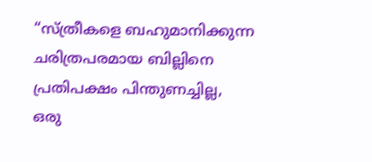“സ്ത്രീകളെ ബഹുമാനിക്കുന്ന ചരിത്രപരമായ ബില്ലിനെ പ്രതിപക്ഷം പിന്തുണച്ചില്ല, ഒരു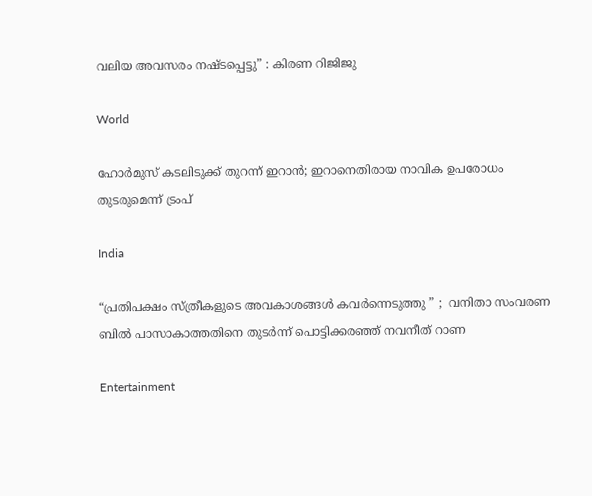വലിയ അവസരം നഷ്ടപ്പെട്ടു” : കിരണ റിജിജു

World

ഹോര്‍മുസ് കടലിടുക്ക് തുറന്ന് ഇറാന്‍; ഇറാനെതിരായ നാവിക ഉപരോധം തുടരുമെന്ന് ട്രംപ്

India

“പ്രതിപക്ഷം സ്ത്രീകളുടെ അവകാശങ്ങൾ കവർന്നെടുത്തു ” ;  വനിതാ സംവരണ ബിൽ പാസാകാത്തതിനെ തുടർന്ന് പൊട്ടിക്കരഞ്ഞ് നവനീത് റാണ

Entertainment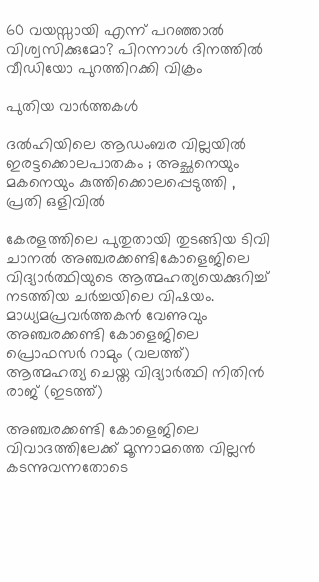60 വയസ്സായി എന്ന് പറഞ്ഞാൽ വിശ്വസിക്കുമോ? പിറന്നാൾ ദിനത്തിൽ വീഡിയോ പുറത്തിറക്കി വിക്രം

പുതിയ വാര്‍ത്തകള്‍

ദൽഹിയിലെ ആഡംബര വില്ലയിൽ ഇരട്ടക്കൊലപാതകം ; അച്ഛനെയും മകനെയും കുത്തിക്കൊലപ്പെടുത്തി , പ്രതി ഒളിവിൽ

കേരളത്തിലെ പുതുതായി തുടങ്ങിയ ടിവി ചാനല്‍ അഞ്ചരക്കണ്ടികോളെജിലെ വിദ്യാര്‍ത്ഥിയുടെ ആത്മഹത്യയെക്കുറിച്ച് നടത്തിയ ചര്‍ച്ചയിലെ വിഷയം. മാധ്യമപ്രവര്‍ത്തകന്‍ വേണുവും അഞ്ചരക്കണ്ടി കോളെജിലെ പ്രൊഫസര്‍ റാമും (വലത്ത്) ആത്മഹത്യ ചെയ്ത വിദ്യാര്‍ത്ഥി നിതിന്‍ രാജ് (ഇടത്ത്)

അഞ്ചരക്കണ്ടി കോളെജിലെ വിവാദത്തിലേക്ക് മൂന്നാമത്തെ വില്ലന്‍ കടന്നുവന്നതോടെ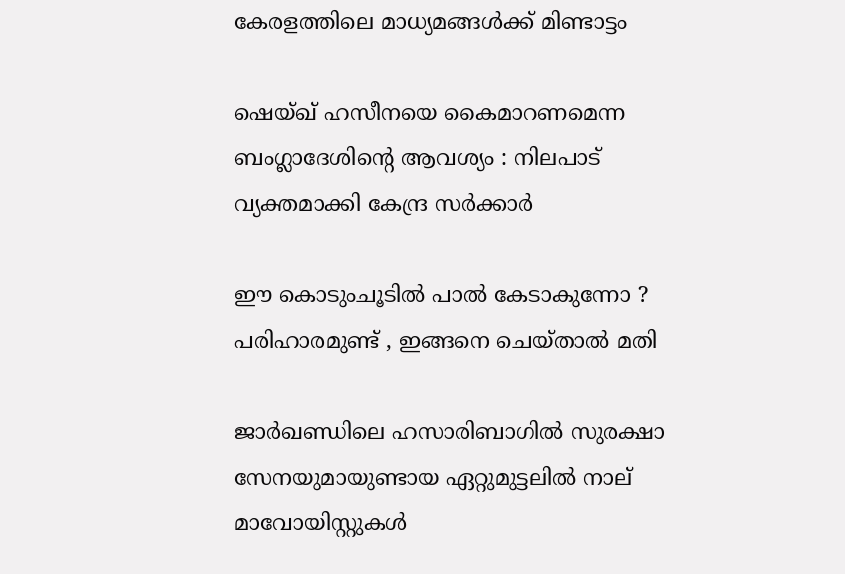കേരളത്തിലെ മാധ്യമങ്ങള്‍ക്ക് മിണ്ടാട്ടം

ഷെയ്ഖ് ഹസീനയെ കൈമാറണമെന്ന ബംഗ്ലാദേശിന്റെ ആവശ്യം : നിലപാട് വ്യക്തമാക്കി കേന്ദ്ര സർക്കാർ

ഈ കൊടുംചൂടിൽ പാൽ കേടാകുന്നോ ? പരിഹാരമുണ്ട് , ഇങ്ങനെ ചെയ്താൽ മതി

ജാർഖണ്ഡിലെ ഹസാരിബാഗിൽ സുരക്ഷാ സേനയുമായുണ്ടായ ഏറ്റുമുട്ടലിൽ നാല് മാവോയിസ്റ്റുകൾ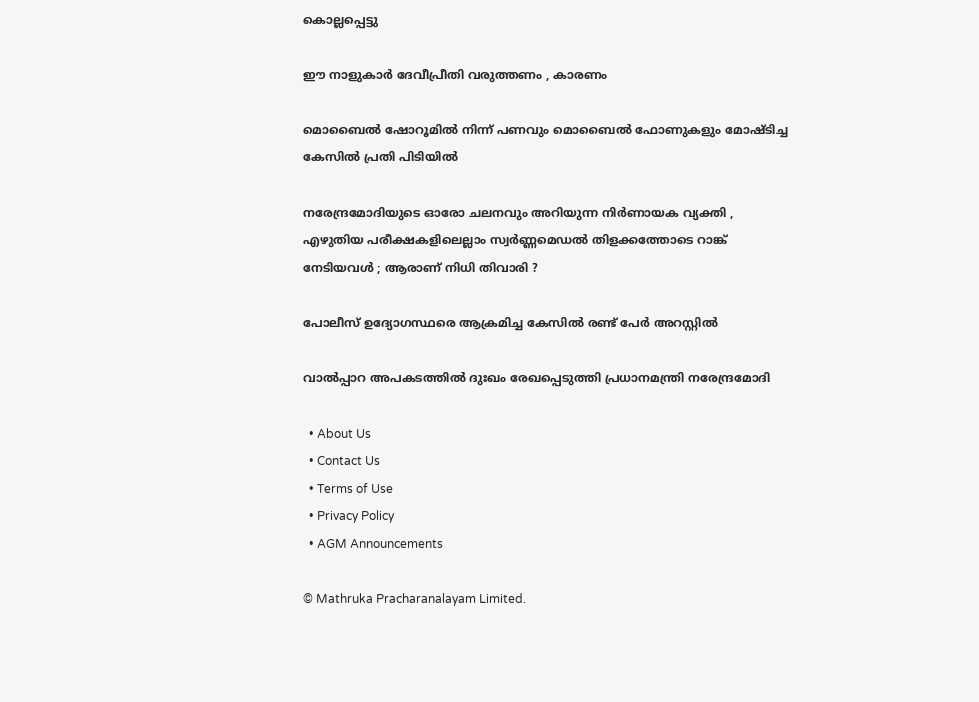കൊല്ലപ്പെട്ടു

ഈ നാളുകാർ ദേവീപ്രീതി വരുത്തണം , കാരണം

മൊബൈൽ ഷോറൂമിൽ നിന്ന് പണവും മൊബൈൽ ഫോണുകളും മോഷ്ടിച്ച കേസിൽ പ്രതി പിടിയിൽ

നരേന്ദ്രമോദിയുടെ ഓരോ ചലനവും അറിയുന്ന നിർണായക വ്യക്തി , എഴുതിയ പരീക്ഷകളിലെല്ലാം സ്വർണ്ണമെഡൽ തിളക്കത്തോടെ റാങ്ക് നേടിയവൾ ; ആരാണ് നിധി തിവാരി ?

പോലീസ് ഉദ്യോഗസ്ഥരെ ആക്രമിച്ച കേസിൽ രണ്ട് പേർ അറസ്റ്റിൽ

വാല്‍പ്പാറ അപകടത്തില്‍ ദുഃഖം രേഖപ്പെടുത്തി പ്രധാനമന്ത്രി നരേന്ദ്രമോദി

  • About Us
  • Contact Us
  • Terms of Use
  • Privacy Policy
  • AGM Announcements

© Mathruka Pracharanalayam Limited.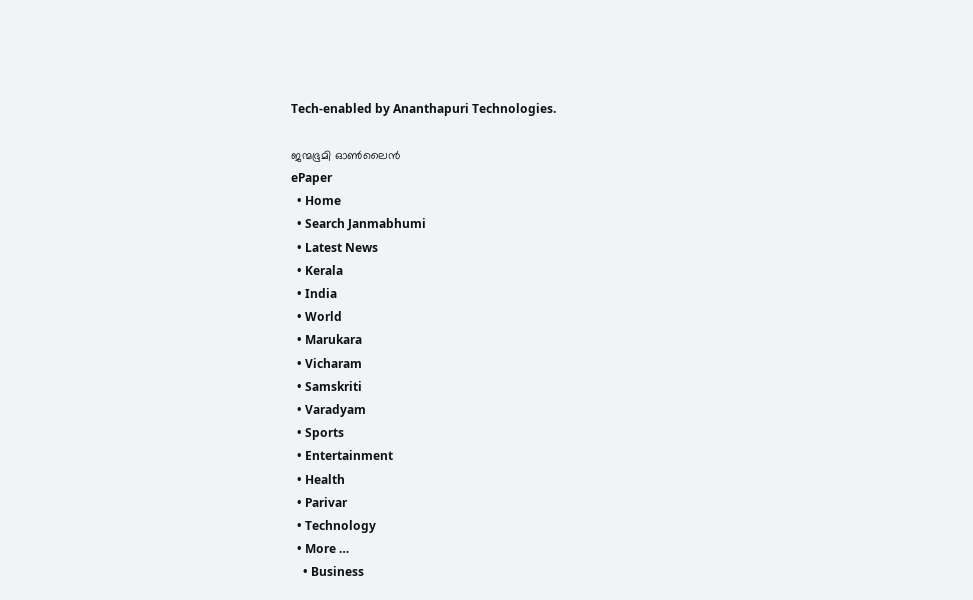Tech-enabled by Ananthapuri Technologies.

ജന്മഭൂമി ഓണ്‍ലൈന്‍
ePaper
  • Home
  • Search Janmabhumi
  • Latest News
  • Kerala
  • India
  • World
  • Marukara
  • Vicharam
  • Samskriti
  • Varadyam
  • Sports
  • Entertainment
  • Health
  • Parivar
  • Technology
  • More …
    • Business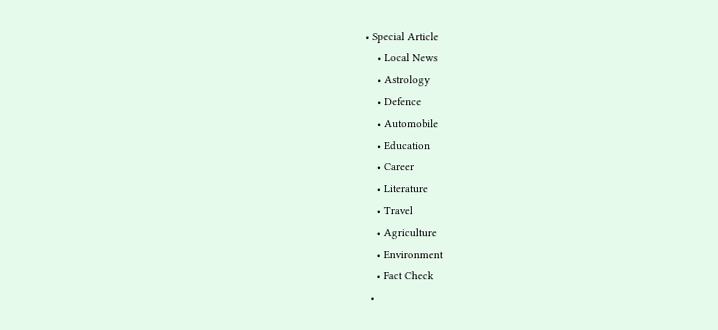• Special Article
    • Local News
    • Astrology
    • Defence
    • Automobile
    • Education
    • Career
    • Literature
    • Travel
    • Agriculture
    • Environment
    • Fact Check
  •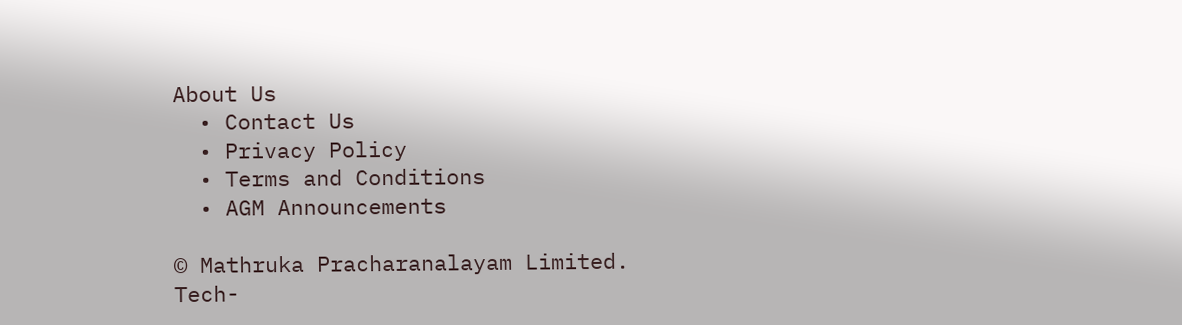About Us
  • Contact Us
  • Privacy Policy
  • Terms and Conditions
  • AGM Announcements

© Mathruka Pracharanalayam Limited.
Tech-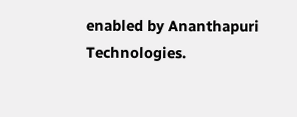enabled by Ananthapuri Technologies.